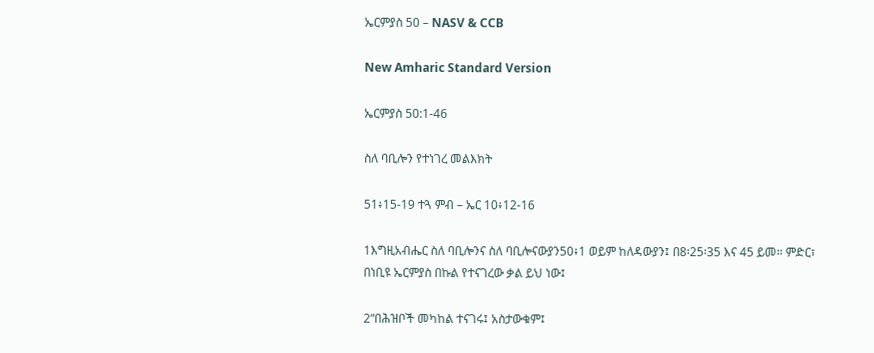ኤርምያስ 50 – NASV & CCB

New Amharic Standard Version

ኤርምያስ 50:1-46

ስለ ባቢሎን የተነገረ መልእክት

51፥15-19 ተጓ ምብ – ኤር 10፥12-16

1እግዚአብሔር ስለ ባቢሎንና ስለ ባቢሎናውያን50፥1 ወይም ከለዳውያን፤ በ8፡25፡35 እና 45 ይመ። ምድር፣ በነቢዩ ኤርምያስ በኩል የተናገረው ቃል ይህ ነው፤

2“በሕዝቦች መካከል ተናገሩ፤ አስታውቁም፤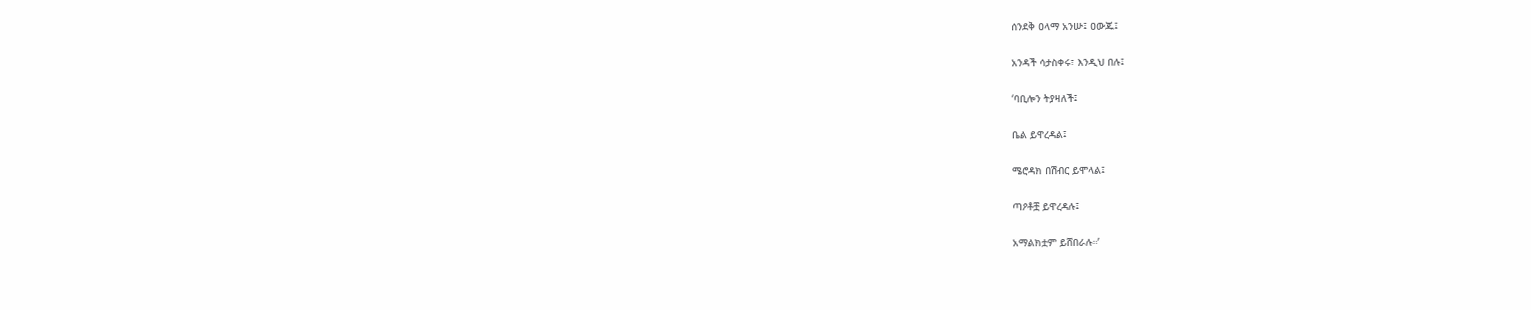ሰንደቅ ዐላማ አንሡ፤ ዐውጁ፤

አንዳች ሳታስቀሩ፣ እንዲህ በሉ፤

‘ባቢሎን ትያዛለች፤

ቤል ይዋረዳል፤

ሜሮዳክ በሽብር ይሞላል፤

ጣዖቶቿ ይዋረዳሉ፤

አማልክቷም ይሸበራሉ።’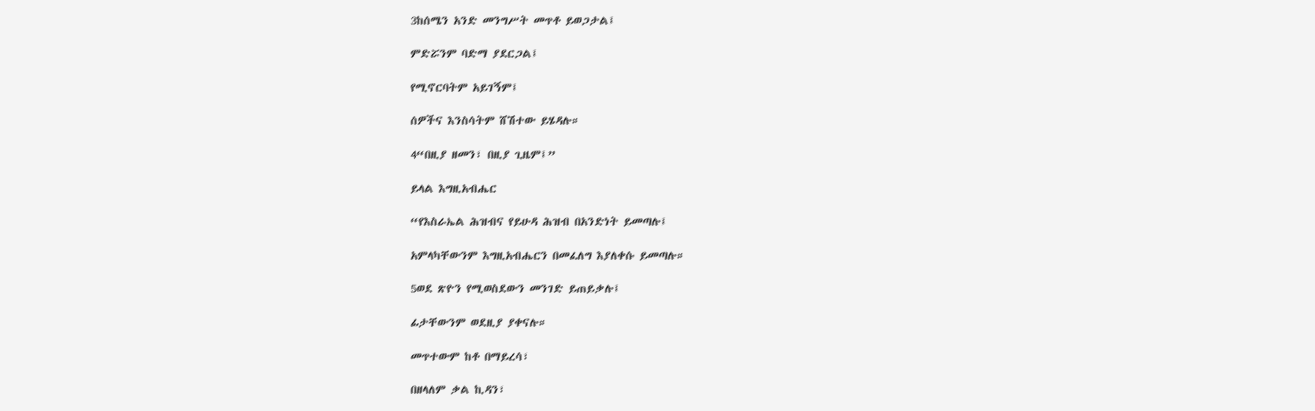3ከሰሜን አንድ መንግሥት መጥቶ ይወጋታል፤

ምድሯንም ባድማ ያደርጋል፤

የሚኖርባትም አይገኝም፤

ሰዎችና እንስሳትም ሸሽተው ይሄዳሉ።

4“በዚያ ዘመን፣ በዚያ ጊዜም፤”

ይላል እግዚአብሔር

“የእስራኤል ሕዝብና የይሁዳ ሕዝብ በአንድነት ይመጣሉ፤

አምላካቸውንም እግዚአብሔርን በመፈለግ እያለቀሱ ይመጣሉ።

5ወደ ጽዮን የሚወስደውን መንገድ ይጠይቃሉ፤

ፊታቸውንም ወደዚያ ያቀናሉ።

መጥተውም ከቶ በማይረሳ፣

በዘላለም ቃል ኪዳን፣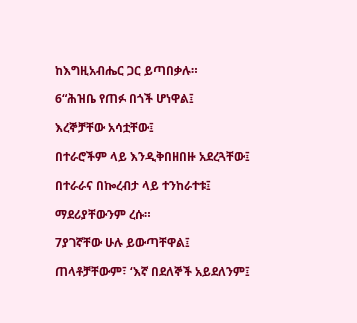ከእግዚአብሔር ጋር ይጣበቃሉ።

6“ሕዝቤ የጠፉ በጎች ሆነዋል፤

እረኞቻቸው አሳቷቸው፤

በተራሮችም ላይ እንዲቅበዘበዙ አደረጓቸው፤

በተራራና በኰረብታ ላይ ተንከራተቱ፤

ማደሪያቸውንም ረሱ።

7ያገኛቸው ሁሉ ይውጣቸዋል፤

ጠላቶቻቸውም፣ ‘እኛ በደለኞች አይደለንም፤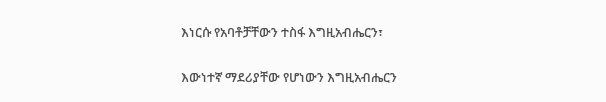እነርሱ የአባቶቻቸውን ተስፋ እግዚአብሔርን፣

እውነተኛ ማደሪያቸው የሆነውን እግዚአብሔርን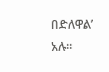በድለዋል’ አሉ።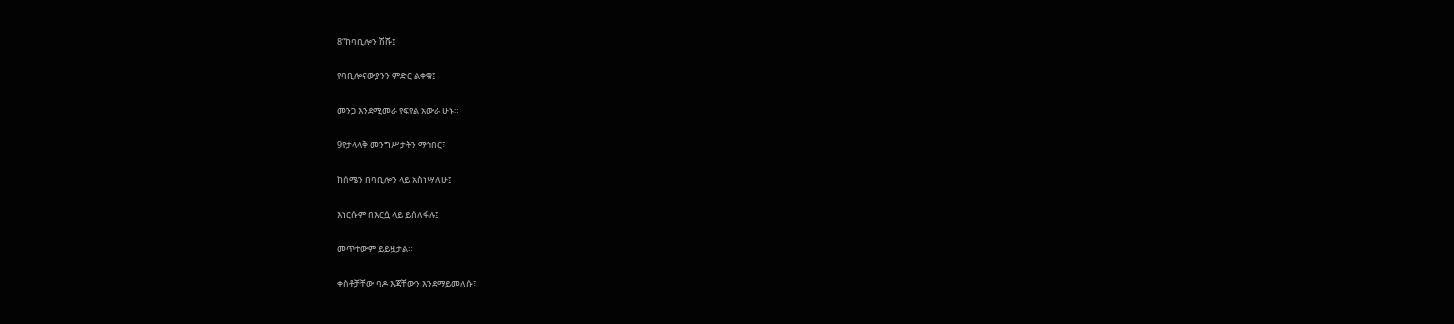8“ከባቢሎን ሽሹ፤

የባቢሎናውያንን ምድር ልቀቁ፤

መንጋ እንደሚመራ የፍየል አውራ ሁኑ።

9የታላላቅ መንግሥታትን ማኅበር፣

ከሰሜን በባቢሎን ላይ አስነሣለሁ፤

እነርሱም በእርሷ ላይ ይሰለፋሉ፤

መጥተውም ይይዟታል።

ቀስቶቻቸው ባዶ እጃቸውን እንደማይመለሱ፣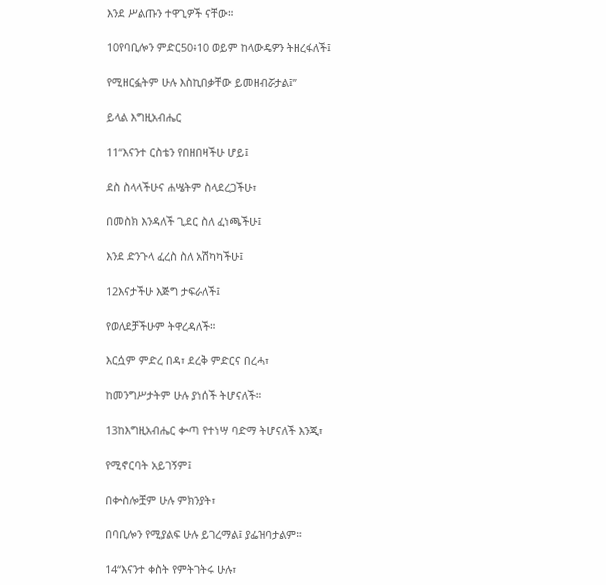እንደ ሥልጡን ተዋጊዎች ናቸው።

10የባቢሎን ምድር50፥10 ወይም ከላውዴዎን ትዘረፋለች፤

የሚዘርፏትም ሁሉ እስኪበቃቸው ይመዘብሯታል፤”

ይላል እግዚአብሔር

11“እናንተ ርስቴን የበዘበዛችሁ ሆይ፤

ደስ ስላላችሁና ሐሤትም ስላደረጋችሁ፣

በመስክ እንዳለች ጊደር ስለ ፈነጫችሁ፤

እንደ ድንጉላ ፈረስ ስለ አሽካካችሁ፤

12እናታችሁ እጅግ ታፍራለች፤

የወለደቻችሁም ትዋረዳለች።

እርሷም ምድረ በዳ፣ ደረቅ ምድርና በረሓ፣

ከመንግሥታትም ሁሉ ያነሰች ትሆናለች።

13ከእግዚአብሔር ቍጣ የተነሣ ባድማ ትሆናለች እንጂ፣

የሚኖርባት አይገኝም፤

በቍስሎቿም ሁሉ ምክንያት፣

በባቢሎን የሚያልፍ ሁሉ ይገረማል፤ ያፌዝባታልም።

14“እናንተ ቀስት የምትገትሩ ሁሉ፣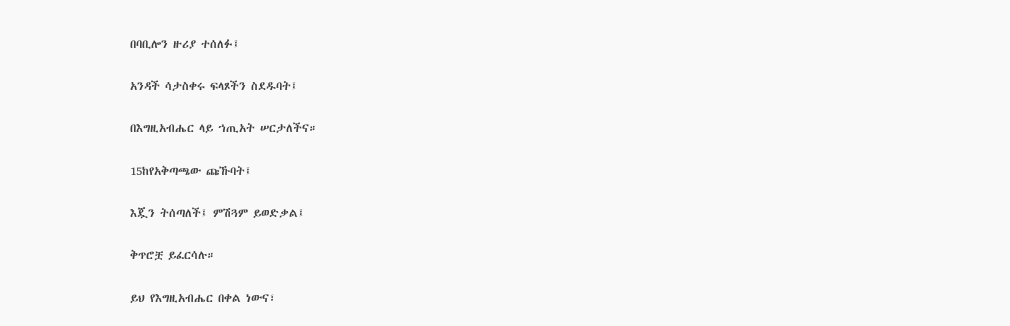በባቢሎን ዙሪያ ተሰለፉ፤

አንዳች ሳታስቀሩ ፍላጾችን ስደዱባት፤

በእግዚአብሔር ላይ ኀጢአት ሠርታለችና።

15ከየአቅጣጫው ጩኹባት፤

እጇን ትሰጣለች፤ ምሽጓም ይወድቃል፤

ቅጥሮቿ ይፈርሳሉ።

ይህ የእግዚአብሔር በቀል ነውና፣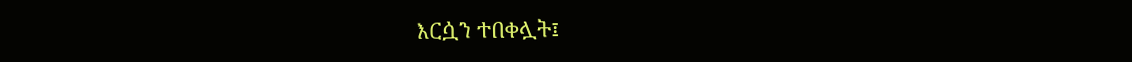እርሷን ተበቀሏት፤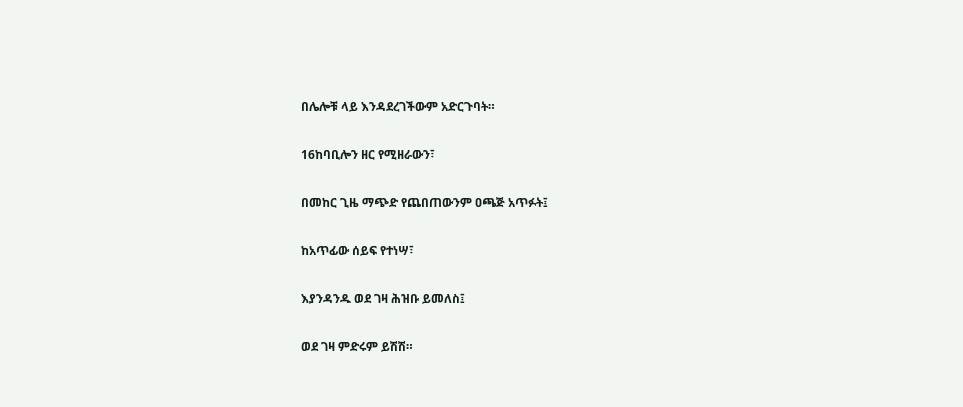በሌሎቹ ላይ እንዳደረገችውም አድርጉባት።

16ከባቢሎን ዘር የሚዘራውን፣

በመከር ጊዜ ማጭድ የጨበጠውንም ዐጫጅ አጥፉት፤

ከአጥፊው ሰይፍ የተነሣ፣

እያንዳንዱ ወደ ገዛ ሕዝቡ ይመለስ፤

ወደ ገዛ ምድሩም ይሽሽ።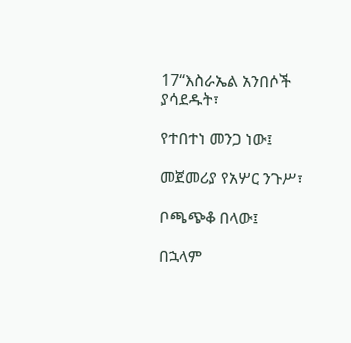17“እስራኤል አንበሶች ያሳደዱት፣

የተበተነ መንጋ ነው፤

መጀመሪያ የአሦር ንጉሥ፣

ቦጫጭቆ በላው፤

በኋላም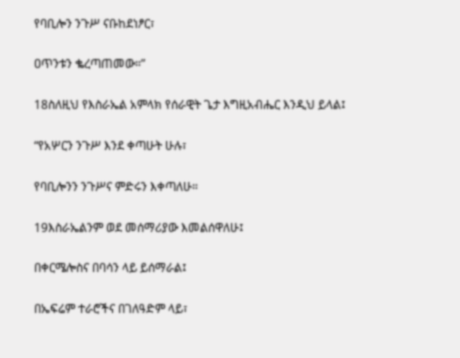የባቢሎን ንጉሥ ናቡከደነፆር፣

ዐጥንቱን ቈረጣጠመው።”

18ስለዚህ የእስራኤል አምላክ የሰራዊት ጌታ እግዚአብሔር እንዲህ ይላል፤

“የአሦርን ንጉሥ እንደ ቀጣሁት ሁሉ፣

የባቢሎንን ንጉሥና ምድሩን እቀጣለሁ።

19እስራኤልንም ወደ መሰማሪያው እመልሰዋለሁ፤

በቀርሜሎስና በባሳን ላይ ይሰማራል፤

በኤፍሬም ተራሮችና በገለዓድም ላይ፣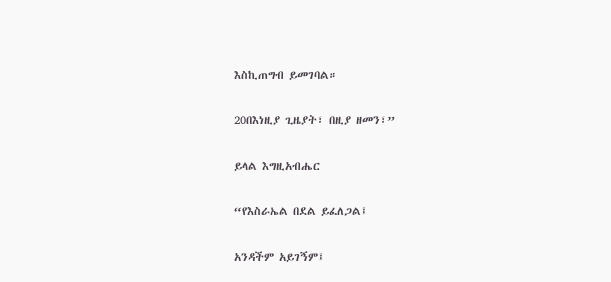እስኪጠግብ ይመገባል።

20በእነዚያ ጊዜያት፣ በዚያ ዘመን፣”

ይላል እግዚአብሔር

“የእስራኤል በደል ይፈለጋል፤

አንዳችም አይገኝም፤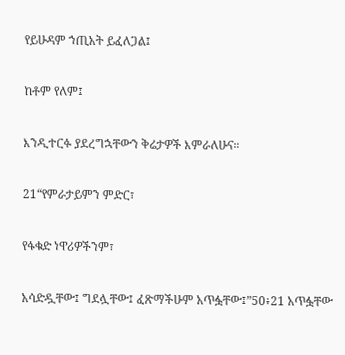የይሁዳም ኀጢአት ይፈለጋል፤

ከቶም የለም፤

እንዲተርፉ ያደረግኋቸውን ቅሬታዎች እምራለሁና።

21“የምራታይምን ምድር፣

የፋቁድ ነዋሪዎችንም፣

አሳድዷቸው፤ ግደሏቸው፤ ፈጽማችሁም አጥፏቸው፤”50፥21 አጥፏቸው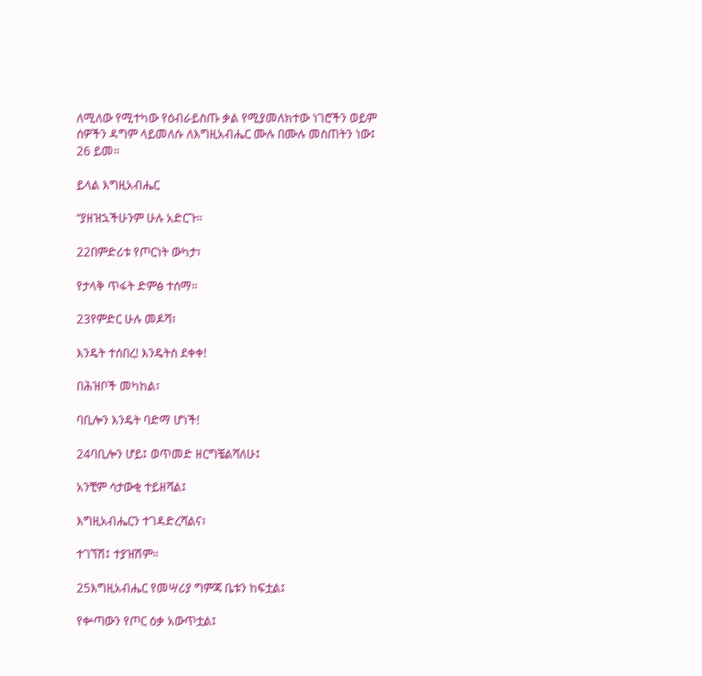ለሚለው የሚተካው የዕብራይስጡ ቃል የሚያመለክተው ነገሮችን ወይም ሰዎችን ዳግም ላይመለሱ ለእግዚአብሔር ሙሉ በሙሉ መስጠትን ነው፤ 26 ይመ።

ይላል እግዚአብሔር

“ያዘዝኋችሁንም ሁሉ አድርጉ።

22በምድሪቱ የጦርነት ውካታ፣

የታላቅ ጥፋት ድምፅ ተሰማ።

23የምድር ሁሉ መዶሻ፣

እንዴት ተሰበረ! እንዴትስ ደቀቀ!

በሕዝቦች መካከል፣

ባቢሎን እንዴት ባድማ ሆነች!

24ባቢሎን ሆይ፤ ወጥመድ ዘርግቼልሻለሁ፤

አንቺም ሳታውቂ ተይዘሻል፤

እግዚአብሔርን ተገዳድረሻልና፣

ተገኘሽ፤ ተያዝሽም።

25እግዚአብሔር የመሣሪያ ግምጃ ቤቱን ከፍቷል፤

የቍጣውን የጦር ዕቃ አውጥቷል፤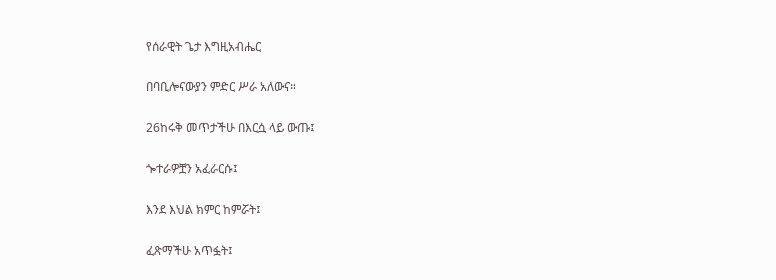የሰራዊት ጌታ እግዚአብሔር

በባቢሎናውያን ምድር ሥራ አለውና።

26ከሩቅ መጥታችሁ በእርሷ ላይ ውጡ፤

ጐተራዎቿን አፈራርሱ፤

እንደ እህል ክምር ከምሯት፤

ፈጽማችሁ አጥፏት፤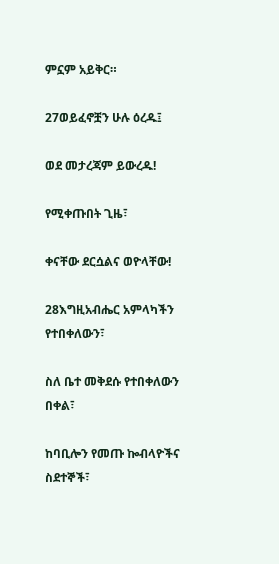ምኗም አይቅር።

27ወይፈኖቿን ሁሉ ዕረዱ፤

ወደ መታረጃም ይውረዱ!

የሚቀጡበት ጊዜ፣

ቀናቸው ደርሷልና ወዮላቸው!

28እግዚአብሔር አምላካችን የተበቀለውን፣

ስለ ቤተ መቅደሱ የተበቀለውን በቀል፣

ከባቢሎን የመጡ ኰብላዮችና ስደተኞች፣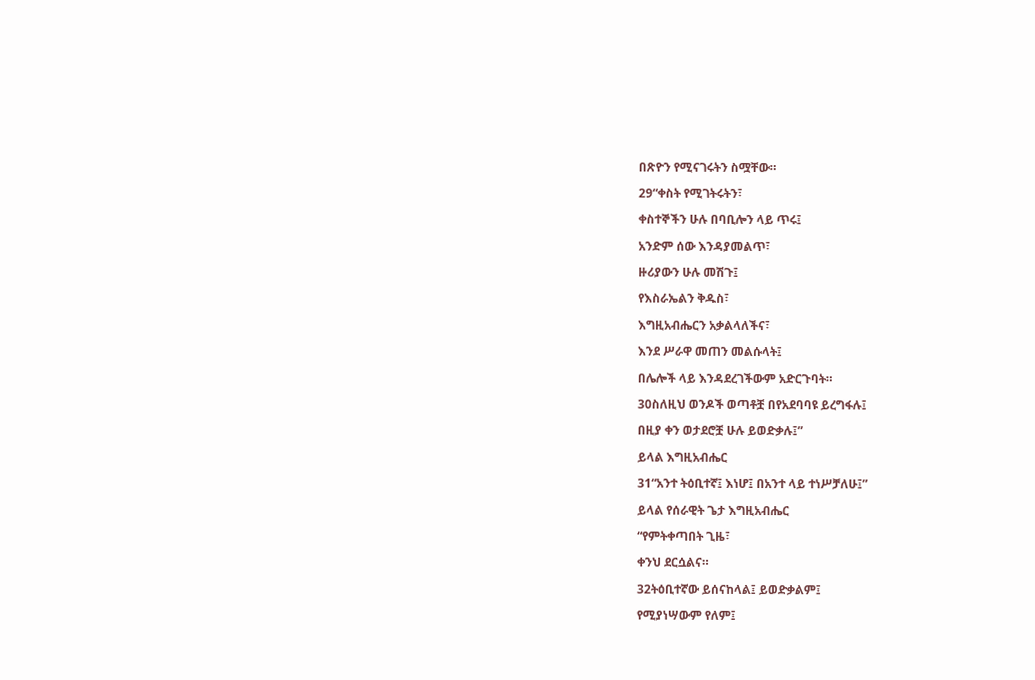በጽዮን የሚናገሩትን ስሟቸው።

29“ቀስት የሚገትሩትን፣

ቀስተኞችን ሁሉ በባቢሎን ላይ ጥሩ፤

አንድም ሰው እንዳያመልጥ፣

ዙሪያውን ሁሉ መሽጉ፤

የእስራኤልን ቅዱስ፣

እግዚአብሔርን አቃልላለችና፣

እንደ ሥራዋ መጠን መልሱላት፤

በሌሎች ላይ እንዳደረገችውም አድርጉባት።

30ስለዚህ ወንዶች ወጣቶቿ በየአደባባዩ ይረግፋሉ፤

በዚያ ቀን ወታደሮቿ ሁሉ ይወድቃሉ፤”

ይላል እግዚአብሔር

31“አንተ ትዕቢተኛ፤ እነሆ፤ በአንተ ላይ ተነሥቻለሁ፤”

ይላል የሰራዊት ጌታ እግዚአብሔር

“የምትቀጣበት ጊዜ፣

ቀንህ ደርሷልና።

32ትዕቢተኛው ይሰናከላል፤ ይወድቃልም፤

የሚያነሣውም የለም፤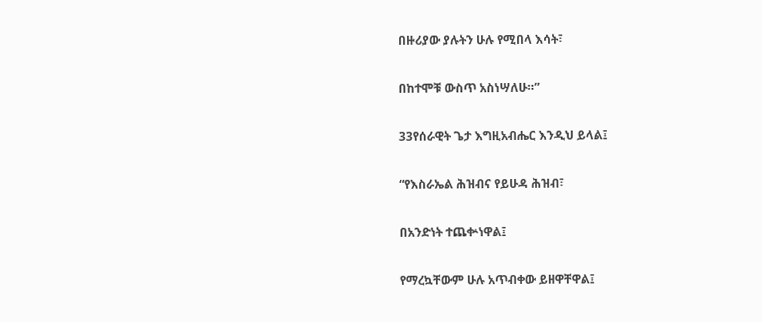በዙሪያው ያሉትን ሁሉ የሚበላ እሳት፣

በከተሞቹ ውስጥ አስነሣለሁ።”

33የሰራዊት ጌታ እግዚአብሔር እንዲህ ይላል፤

“የእስራኤል ሕዝብና የይሁዳ ሕዝብ፣

በአንድነት ተጨቍነዋል፤

የማረኳቸውም ሁሉ አጥብቀው ይዘዋቸዋል፤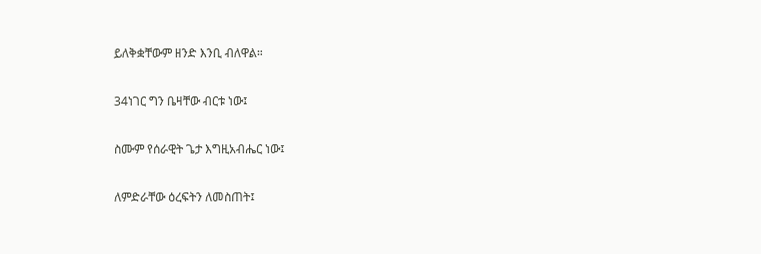ይለቅቋቸውም ዘንድ እንቢ ብለዋል።

34ነገር ግን ቤዛቸው ብርቱ ነው፤

ስሙም የሰራዊት ጌታ እግዚአብሔር ነው፤

ለምድራቸው ዕረፍትን ለመስጠት፤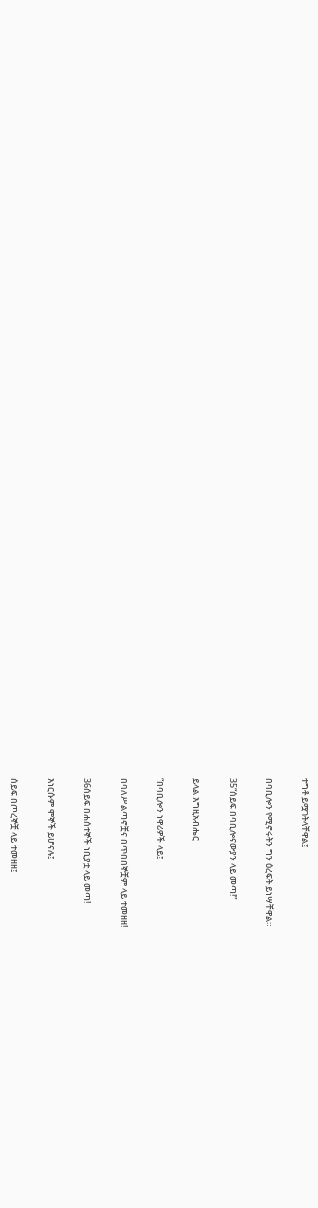ተግቶ ይሟገትላቸዋል፤

በባቢሎን የሚኖሩትን ግን ዕረፍት ይነሣቸዋል።

35“ሰይፍ በባቢሎናውያን ላይ መጣ!”

ይላል እግዚአብሔር

“በባቢሎን ነዋሪዎች ላይ፤

በባለሥልጣኖቿና በጥበበኞቿም ላይ ተመዘዘ!

36ሰይፍ በሐሰተኞች ነቢያቷ ላይ መጣ!

እነርሱም ሞኞች ይሆናሉ፤

ሰይፍ በጦረኞቿ ላይ ተመዘዘ፤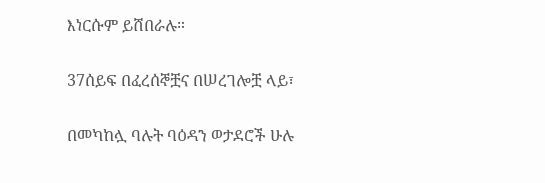እነርሱም ይሸበራሉ።

37ሰይፍ በፈረሰኞቿና በሠረገሎቿ ላይ፣

በመካከሏ ባሉት ባዕዳን ወታደሮች ሁሉ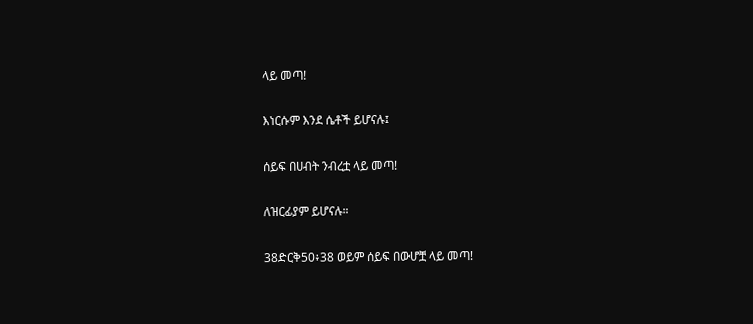ላይ መጣ!

እነርሱም እንደ ሴቶች ይሆናሉ፤

ሰይፍ በሀብት ንብረቷ ላይ መጣ!

ለዝርፊያም ይሆናሉ።

38ድርቅ50፥38 ወይም ሰይፍ በውሆቿ ላይ መጣ!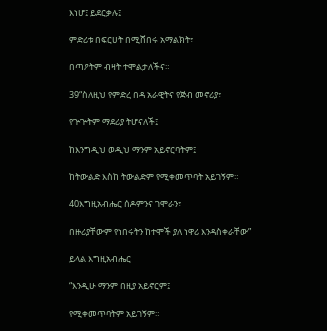እነሆ፤ ይደርቃሉ፤

ምድሪቱ በፍርሀት በሚሸበሩ አማልክት፣

በጣዖትም ብዛት ተሞልታለችና።

39“ስለዚህ የምድረ በዳ አራዊትና የጅብ መኖሪያ፣

የጕጕትም ማደሪያ ትሆናለች፤

ከእንግዲህ ወዲህ ማንም አይኖርባትም፤

ከትውልድ እስከ ትውልድም የሚቀመጥባት አይገኝም።

40እግዚአብሔር ሰዶምንና ገሞራን፣

በዙሪያቸውም የነበሩትን ከተሞች ያለ ነዋሪ እንዳስቀራቸው”

ይላል እግዚአብሔር

“እንዲሁ ማንም በዚያ አይኖርም፤

የሚቀመጥባትም አይገኝም።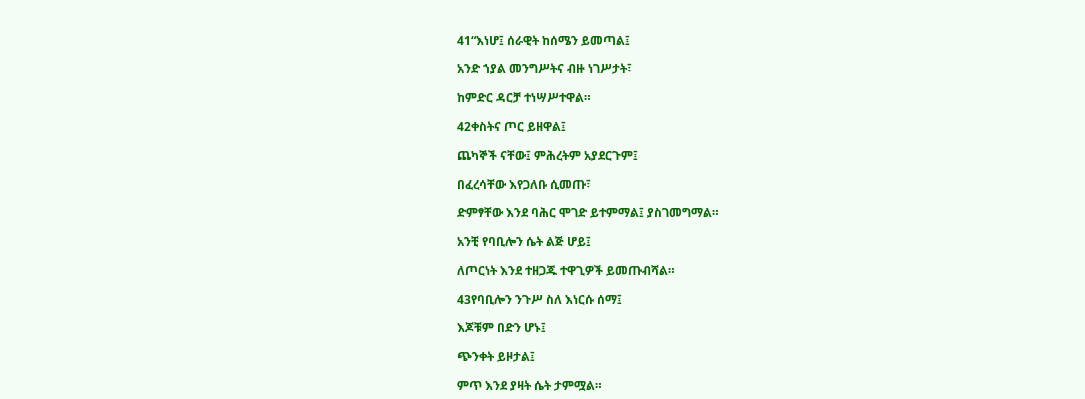41“እነሆ፤ ሰራዊት ከሰሜን ይመጣል፤

አንድ ኀያል መንግሥትና ብዙ ነገሥታት፣

ከምድር ዳርቻ ተነሣሥተዋል።

42ቀስትና ጦር ይዘዋል፤

ጨካኞች ናቸው፤ ምሕረትም አያደርጉም፤

በፈረሳቸው እየጋለቡ ሲመጡ፣

ድምፃቸው እንደ ባሕር ሞገድ ይተምማል፤ ያስገመግማል።

አንቺ የባቢሎን ሴት ልጅ ሆይ፤

ለጦርነት እንደ ተዘጋጁ ተዋጊዎች ይመጡብሻል።

43የባቢሎን ንጉሥ ስለ እነርሱ ሰማ፤

እጆቹም በድን ሆኑ፤

ጭንቀት ይዞታል፤

ምጥ እንደ ያዛት ሴት ታምሟል።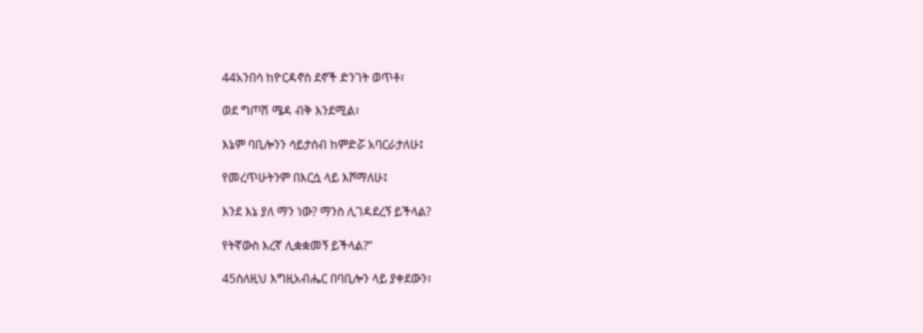44አንበሳ ከዮርዳኖስ ደኖች ድንገት ወጥቶ፣

ወደ ግጦሽ ሜዳ ብቅ እንደሚል፣

እኔም ባቢሎንን ሳይታሰብ ከምድሯ አባርራታለሁ፤

የመረጥሁትንም በእርሷ ላይ እሾማለሁ፤

እንደ እኔ ያለ ማን ነው? ማንስ ሊገዳደረኝ ይችላል?

የትኛውስ እረኛ ሊቋቋመኝ ይችላል?”

45ስለዚህ እግዚአብሔር በባቢሎን ላይ ያቀደውን፣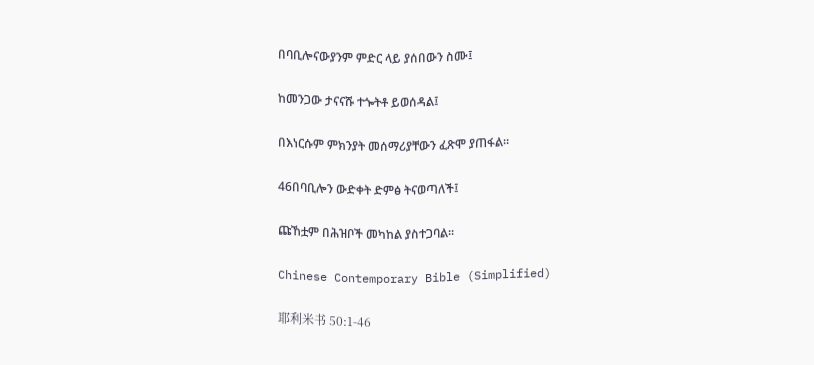በባቢሎናውያንም ምድር ላይ ያሰበውን ስሙ፤

ከመንጋው ታናናሹ ተጐትቶ ይወሰዳል፤

በእነርሱም ምክንያት መሰማሪያቸውን ፈጽሞ ያጠፋል።

46በባቢሎን ውድቀት ድምፅ ትናወጣለች፤

ጩኸቷም በሕዝቦች መካከል ያስተጋባል።

Chinese Contemporary Bible (Simplified)

耶利米书 50:1-46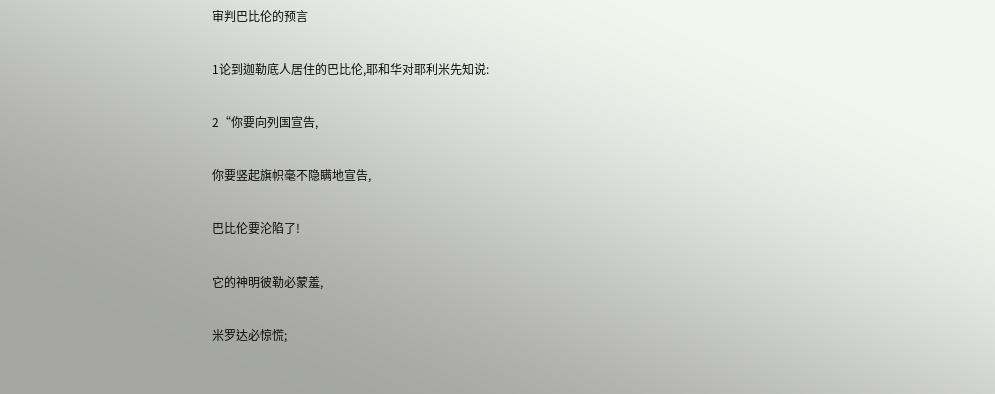审判巴比伦的预言

1论到迦勒底人居住的巴比伦,耶和华对耶利米先知说:

2“你要向列国宣告,

你要竖起旗帜毫不隐瞒地宣告,

巴比伦要沦陷了!

它的神明彼勒必蒙羞,

米罗达必惊慌;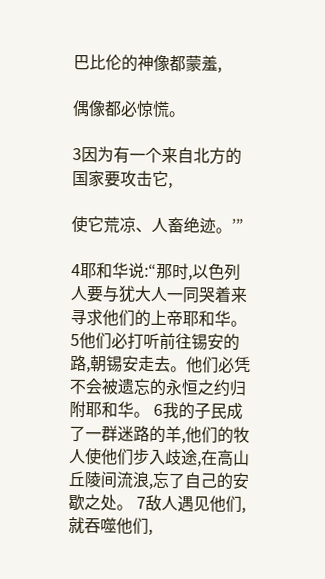巴比伦的神像都蒙羞,

偶像都必惊慌。

3因为有一个来自北方的国家要攻击它,

使它荒凉、人畜绝迹。’”

4耶和华说:“那时,以色列人要与犹大人一同哭着来寻求他们的上帝耶和华。 5他们必打听前往锡安的路,朝锡安走去。他们必凭不会被遗忘的永恒之约归附耶和华。 6我的子民成了一群迷路的羊,他们的牧人使他们步入歧途,在高山丘陵间流浪,忘了自己的安歇之处。 7敌人遇见他们,就吞噬他们,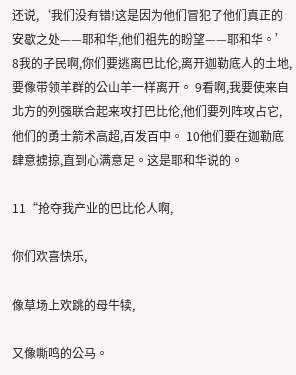还说,‘我们没有错!这是因为他们冒犯了他们真正的安歇之处——耶和华,他们祖先的盼望——耶和华。’ 8我的子民啊,你们要逃离巴比伦,离开迦勒底人的土地,要像带领羊群的公山羊一样离开。 9看啊,我要使来自北方的列强联合起来攻打巴比伦,他们要列阵攻占它,他们的勇士箭术高超,百发百中。 10他们要在迦勒底肆意掳掠,直到心满意足。这是耶和华说的。

11“抢夺我产业的巴比伦人啊,

你们欢喜快乐,

像草场上欢跳的母牛犊,

又像嘶鸣的公马。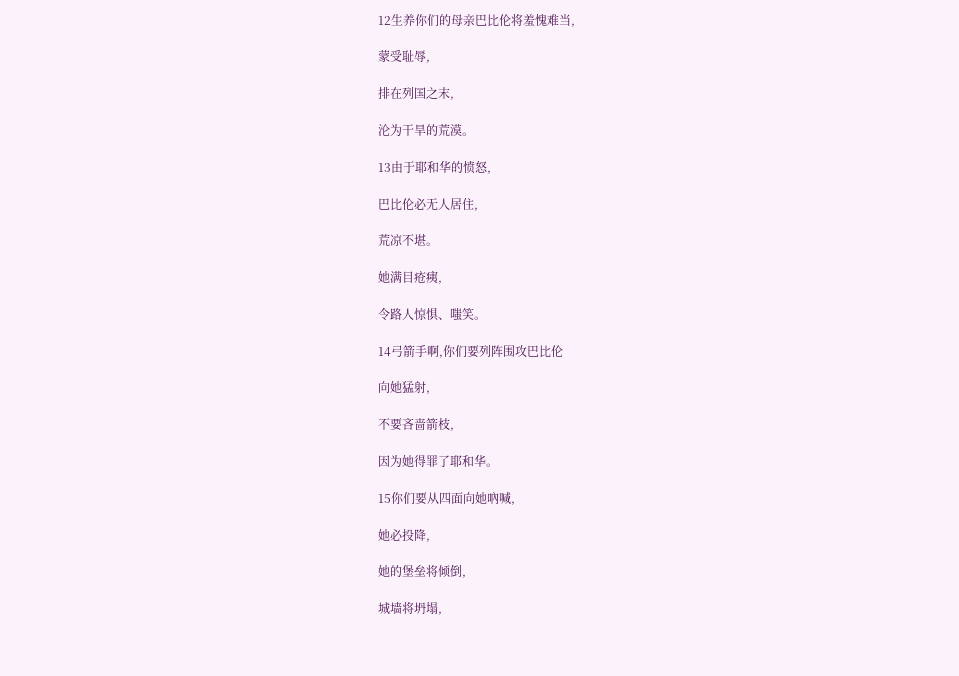12生养你们的母亲巴比伦将羞愧难当,

蒙受耻辱,

排在列国之末,

沦为干旱的荒漠。

13由于耶和华的愤怒,

巴比伦必无人居住,

荒凉不堪。

她满目疮痍,

令路人惊惧、嗤笑。

14弓箭手啊,你们要列阵围攻巴比伦

向她猛射,

不要吝啬箭枝,

因为她得罪了耶和华。

15你们要从四面向她吶喊,

她必投降,

她的堡垒将倾倒,

城墙将坍塌,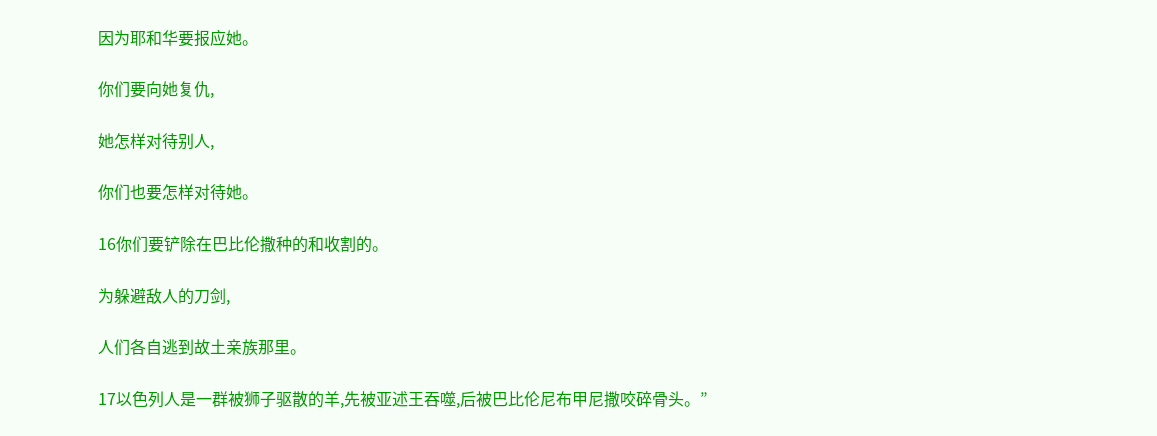因为耶和华要报应她。

你们要向她复仇,

她怎样对待别人,

你们也要怎样对待她。

16你们要铲除在巴比伦撒种的和收割的。

为躲避敌人的刀剑,

人们各自逃到故土亲族那里。

17以色列人是一群被狮子驱散的羊,先被亚述王吞噬,后被巴比伦尼布甲尼撒咬碎骨头。”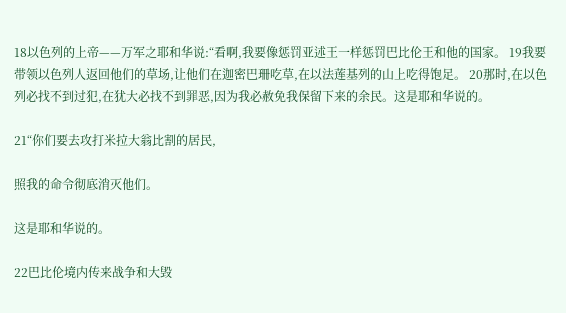18以色列的上帝——万军之耶和华说:“看啊,我要像惩罚亚述王一样惩罚巴比伦王和他的国家。 19我要带领以色列人返回他们的草场,让他们在迦密巴珊吃草,在以法莲基列的山上吃得饱足。 20那时,在以色列必找不到过犯,在犹大必找不到罪恶,因为我必赦免我保留下来的余民。这是耶和华说的。

21“你们要去攻打米拉大翁比割的居民,

照我的命令彻底消灭他们。

这是耶和华说的。

22巴比伦境内传来战争和大毁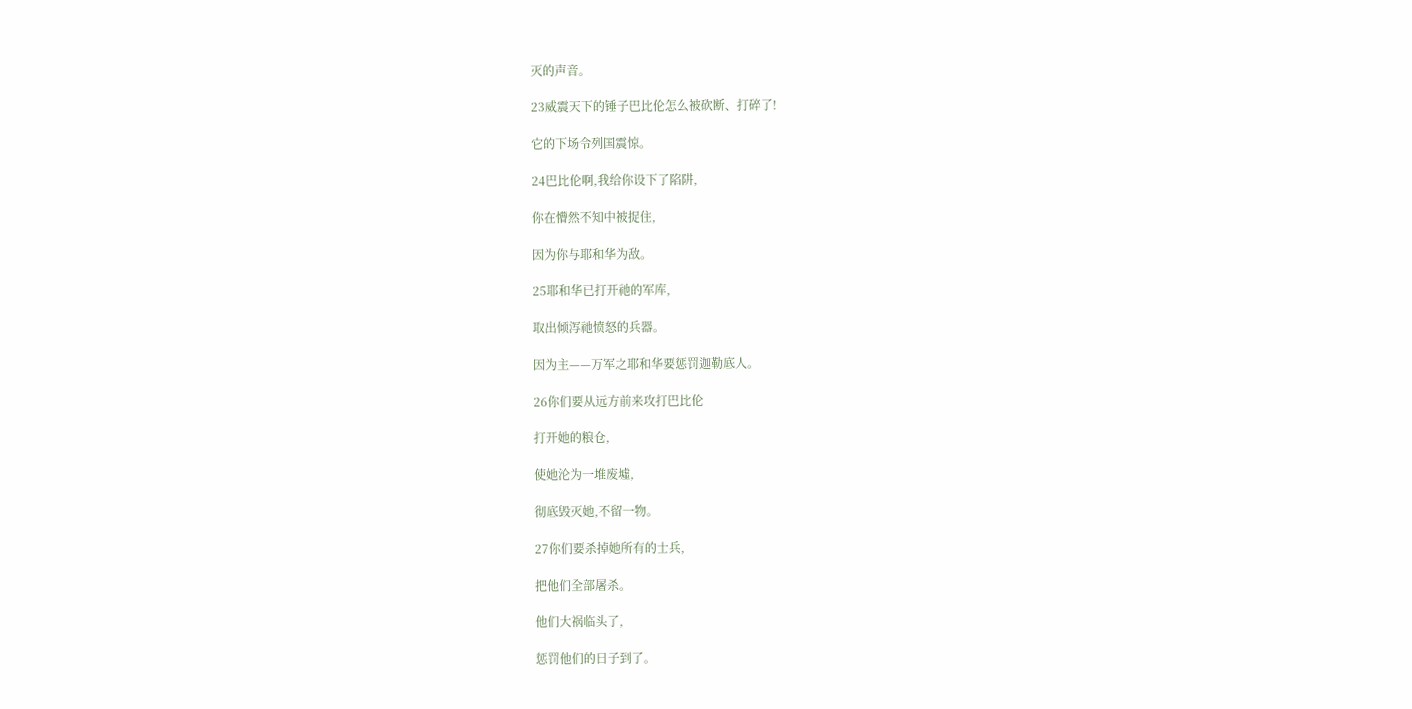灭的声音。

23威震天下的锤子巴比伦怎么被砍断、打碎了!

它的下场令列国震惊。

24巴比伦啊,我给你设下了陷阱,

你在懵然不知中被捉住,

因为你与耶和华为敌。

25耶和华已打开祂的军库,

取出倾泻祂愤怒的兵器。

因为主——万军之耶和华要惩罚迦勒底人。

26你们要从远方前来攻打巴比伦

打开她的粮仓,

使她沦为一堆废墟,

彻底毁灭她,不留一物。

27你们要杀掉她所有的士兵,

把他们全部屠杀。

他们大祸临头了,

惩罚他们的日子到了。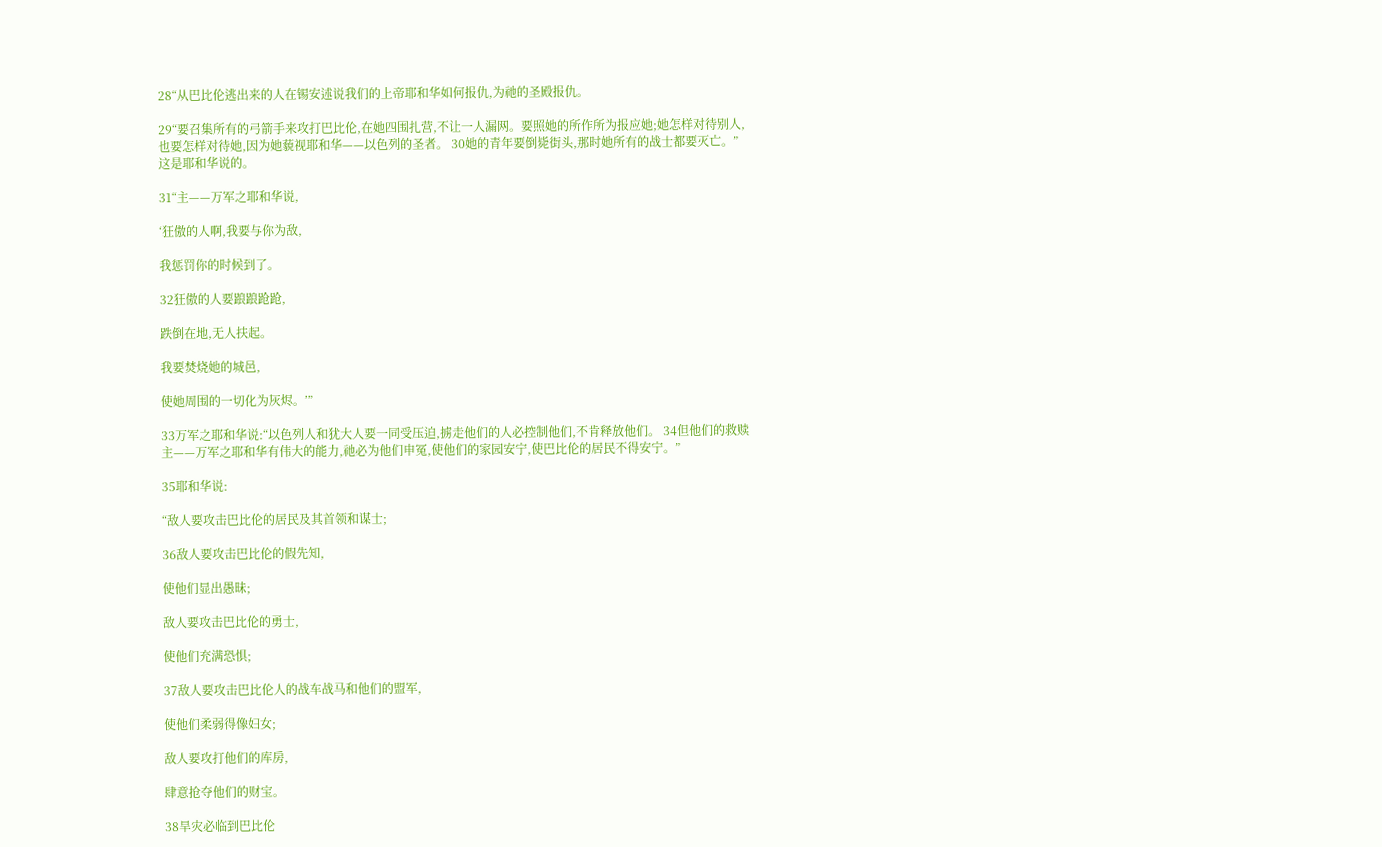28“从巴比伦逃出来的人在锡安述说我们的上帝耶和华如何报仇,为祂的圣殿报仇。

29“要召集所有的弓箭手来攻打巴比伦,在她四围扎营,不让一人漏网。要照她的所作所为报应她;她怎样对待别人,也要怎样对待她,因为她藐视耶和华——以色列的圣者。 30她的青年要倒毙街头,那时她所有的战士都要灭亡。”这是耶和华说的。

31“主——万军之耶和华说,

‘狂傲的人啊,我要与你为敌,

我惩罚你的时候到了。

32狂傲的人要踉踉跄跄,

跌倒在地,无人扶起。

我要焚烧她的城邑,

使她周围的一切化为灰烬。’”

33万军之耶和华说:“以色列人和犹大人要一同受压迫,掳走他们的人必控制他们,不肯释放他们。 34但他们的救赎主——万军之耶和华有伟大的能力,祂必为他们申冤,使他们的家园安宁,使巴比伦的居民不得安宁。”

35耶和华说:

“敌人要攻击巴比伦的居民及其首领和谋士;

36敌人要攻击巴比伦的假先知,

使他们显出愚昧;

敌人要攻击巴比伦的勇士,

使他们充满恐惧;

37敌人要攻击巴比伦人的战车战马和他们的盟军,

使他们柔弱得像妇女;

敌人要攻打他们的库房,

肆意抢夺他们的财宝。

38旱灾必临到巴比伦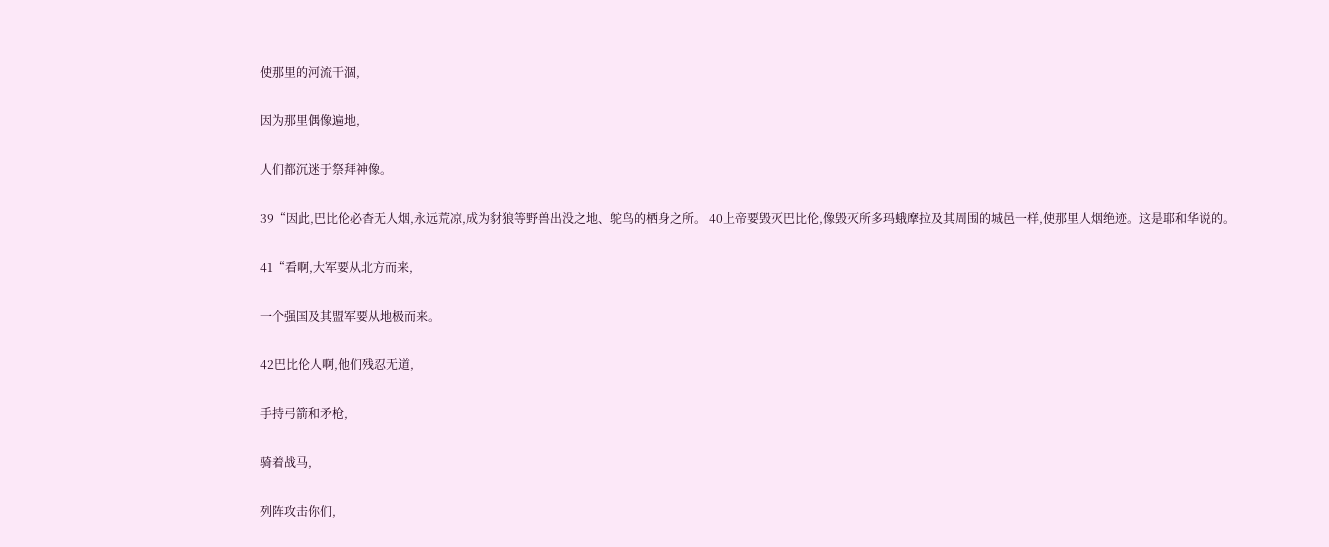使那里的河流干涸,

因为那里偶像遍地,

人们都沉迷于祭拜神像。

39“因此,巴比伦必杳无人烟,永远荒凉,成为豺狼等野兽出没之地、鸵鸟的栖身之所。 40上帝要毁灭巴比伦,像毁灭所多玛蛾摩拉及其周围的城邑一样,使那里人烟绝迹。这是耶和华说的。

41“看啊,大军要从北方而来,

一个强国及其盟军要从地极而来。

42巴比伦人啊,他们残忍无道,

手持弓箭和矛枪,

骑着战马,

列阵攻击你们,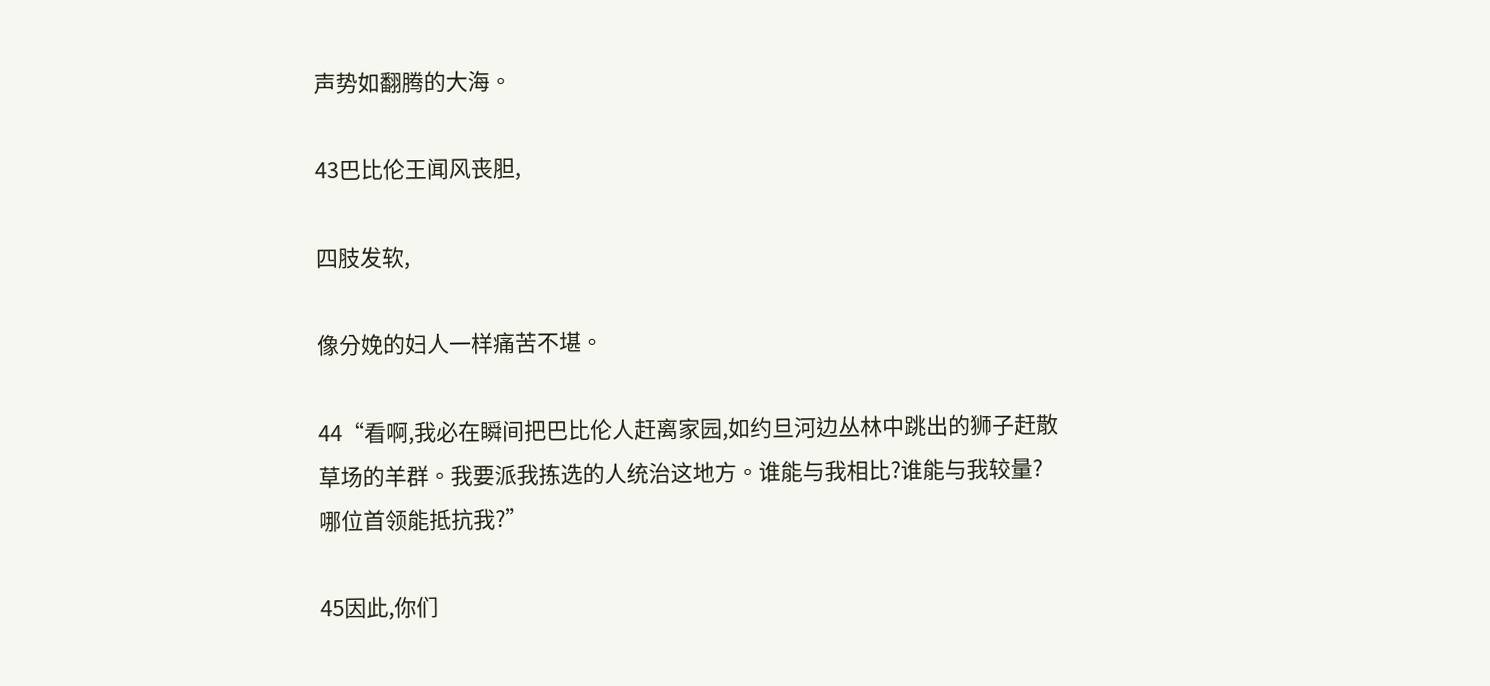声势如翻腾的大海。

43巴比伦王闻风丧胆,

四肢发软,

像分娩的妇人一样痛苦不堪。

44“看啊,我必在瞬间把巴比伦人赶离家园,如约旦河边丛林中跳出的狮子赶散草场的羊群。我要派我拣选的人统治这地方。谁能与我相比?谁能与我较量?哪位首领能抵抗我?”

45因此,你们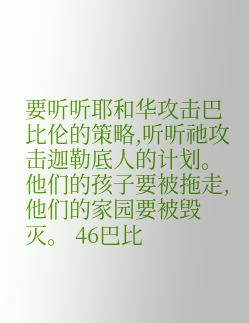要听听耶和华攻击巴比伦的策略,听听祂攻击迦勒底人的计划。他们的孩子要被拖走,他们的家园要被毁灭。 46巴比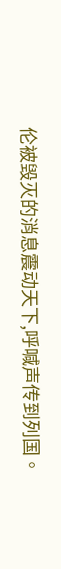伦被毁灭的消息震动天下,呼喊声传到列国。